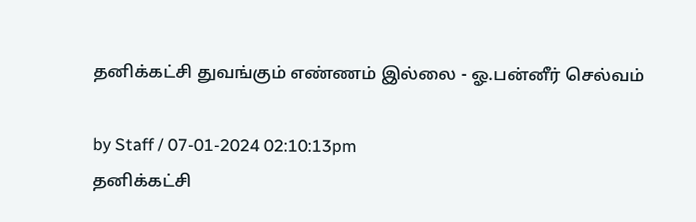தனிக்கட்சி துவங்கும் எண்ணம் இல்லை - ஓ.பன்னீர் செல்வம்

by Staff / 07-01-2024 02:10:13pm
தனிக்கட்சி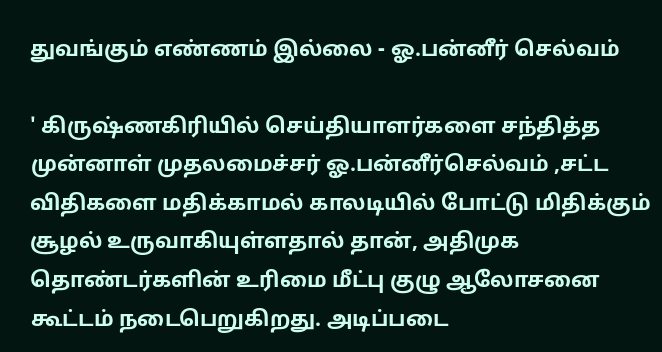துவங்கும் எண்ணம் இல்லை - ஓ.பன்னீர் செல்வம்

' கிருஷ்ணகிரியில் செய்தியாளர்களை சந்தித்த முன்னாள் முதலமைச்சர் ஓ.பன்னீர்செல்வம் ,சட்ட விதிகளை மதிக்காமல் காலடியில் போட்டு மிதிக்கும் சூழல் உருவாகியுள்ளதால் தான், அதிமுக தொண்டர்களின் உரிமை மீட்பு குழு ஆலோசனை கூட்டம் நடைபெறுகிறது. அடிப்படை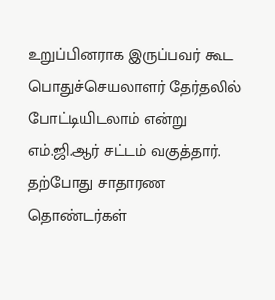உறுப்பினராக இருப்பவர் கூட பொதுச்செயலாளர் தேர்தலில் போட்டியிடலாம் என்று எம்.ஜி.ஆர் சட்டம் வகுத்தார். தற்போது சாதாரண தொண்டர்கள்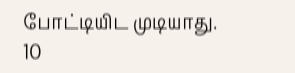போட்டியிட முடியாது. 10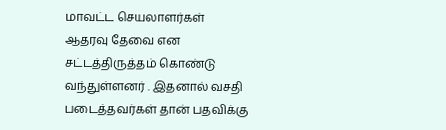மாவட்ட செயலாளர்கள் ஆதரவு தேவை என சட்டத்திருத்தம் கொண்டு வந்துள்ளனர் . இதனால் வசதி படைத்தவர்கள் தான் பதவிக்கு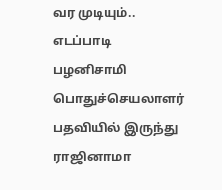வர முடியும்.. எடப்பாடி பழனிசாமி பொதுச்செயலாளர் பதவியில் இருந்து ராஜினாமா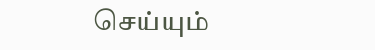செய்யும்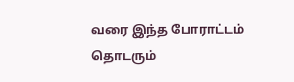வரை இந்த போராட்டம் தொடரும்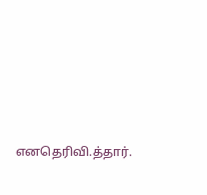எனதெரிவி.த்தார்.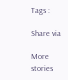Tags :

Share via

More stories